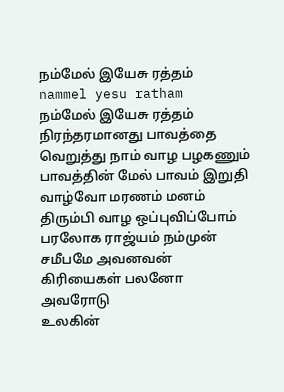நம்மேல் இயேசு ரத்தம்
nammel yesu ratham
நம்மேல் இயேசு ரத்தம் நிரந்தரமானது பாவத்தை வெறுத்து நாம் வாழ பழகணும்
பாவத்தின் மேல் பாவம் இறுதி வாழ்வோ மரணம் மனம் திரும்பி வாழ ஒப்புவிப்போம் பரலோக ராஜ்யம் நம்முன் சமீபமே அவனவன் கிரியைகள் பலனோ அவரோடு
உலகின்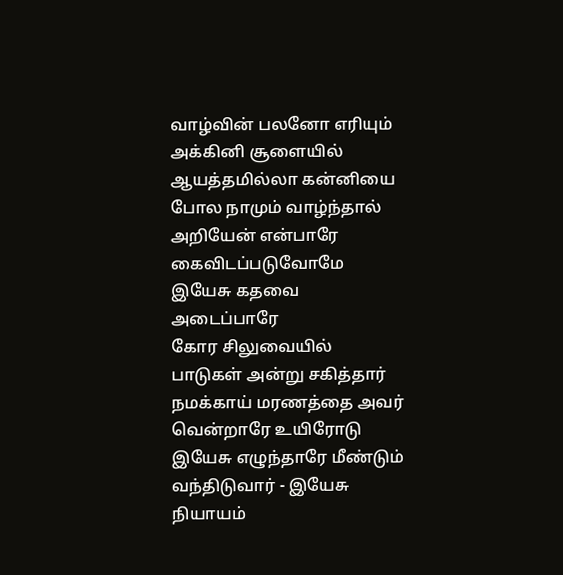வாழ்வின் பலனோ எரியும் அக்கினி சூளையில் ஆயத்தமில்லா கன்னியை போல நாமும் வாழ்ந்தால் அறியேன் என்பாரே கைவிடப்படுவோமே இயேசு கதவை அடைப்பாரே
கோர சிலுவையில் பாடுகள் அன்று சகித்தார் நமக்காய் மரணத்தை அவர் வென்றாரே உயிரோடு இயேசு எழுந்தாரே மீண்டும் வந்திடுவார் - இயேசு நியாயம்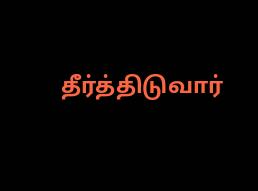தீர்த்திடுவார்